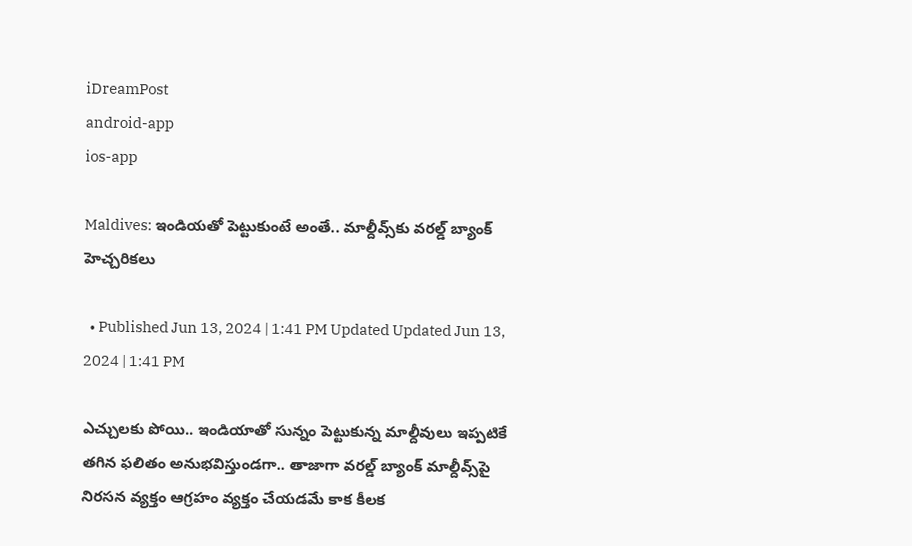iDreamPost
android-app
ios-app

Maldives: ఇండియతో పెట్టుకుంటే అంతే.. మాల్దీవ్స్‌కు వరల్డ్‌ బ్యాంక్‌ హెచ్చరికలు

  • Published Jun 13, 2024 | 1:41 PM Updated Updated Jun 13, 2024 | 1:41 PM

ఎచ్చులకు పోయి.. ఇండియాతో సున్నం పెట్టుకున్న మాల్దీవులు ఇప్పటికే తగిన ఫలితం అనుభవిస్తుండగా.. తాజాగా వరల్డ్‌ బ్యాంక్‌ మాల్దీవ్స్‌పై నిరసన వ్యక్తం ఆగ్రహం వ్యక్తం చేయడమే కాక కీలక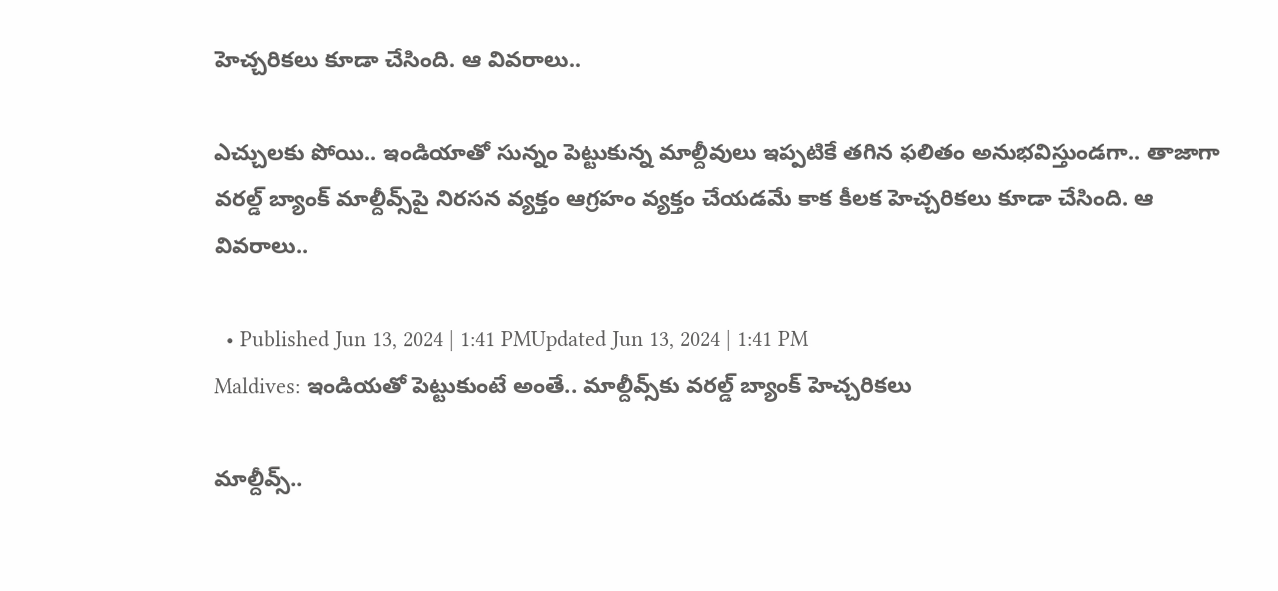హెచ్చరికలు కూడా చేసింది. ఆ వివరాలు..

ఎచ్చులకు పోయి.. ఇండియాతో సున్నం పెట్టుకున్న మాల్దీవులు ఇప్పటికే తగిన ఫలితం అనుభవిస్తుండగా.. తాజాగా వరల్డ్‌ బ్యాంక్‌ మాల్దీవ్స్‌పై నిరసన వ్యక్తం ఆగ్రహం వ్యక్తం చేయడమే కాక కీలక హెచ్చరికలు కూడా చేసింది. ఆ వివరాలు..

  • Published Jun 13, 2024 | 1:41 PMUpdated Jun 13, 2024 | 1:41 PM
Maldives: ఇండియతో పెట్టుకుంటే అంతే.. మాల్దీవ్స్‌కు వరల్డ్‌ బ్యాంక్‌ హెచ్చరికలు

మాల్దీవ్స్‌..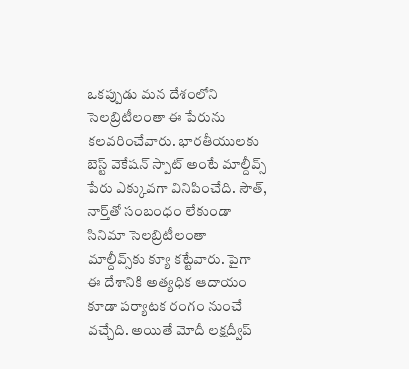ఒకప్పుడు మన దేశంలోని సెలబ్రిటీలంతా ఈ పేరును కలవరించేవారు. భారతీయులకు బెస్ట్‌ వెకేషన్‌ స్పాట్‌ అంటే మాల్దీవ్స్‌ పేరు ఎక్కువగా వినిపించేది. సౌత్‌, నార్త్‌తో సంబంధం లేకుండా సినిమా సెలబ్రిటీలంతా మాల్దీవ్స్‌కు క్యూ కట్టేవారు. పైగా ఈ దేశానికి అత్యధిక ఆదాయం కూడా పర్యాటక రంగం నుంచే వచ్చేది. అయితే మోదీ లక్షద్వీప్‌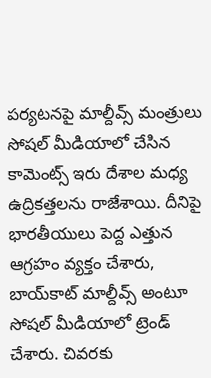పర్యటనపై మాల్దీవ్స్‌ మంత్రులు సోషల్‌ మీడియాలో చేసిన కామెంట్స్‌ ఇరు దేశాల మధ్య ఉద్రికత్తలను రాజేశాయి. దీనిపై భారతీయులు పెద్ద ఎత్తున ఆగ్రహం వ్యక్తం చేశారు, బాయ్‌కాట్‌ మాల్దీవ్స్‌ అంటూ సోషల్‌ మీడియాలో ట్రెండ్‌ చేశారు. చివరకు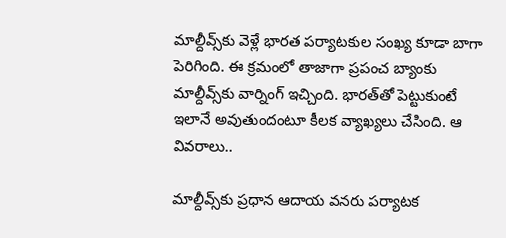మాల్దీవ్స్‌కు వెళ్లే భారత పర్యాటకుల సంఖ్య కూడా బాగా పెరిగింది. ఈ క్రమంలో తాజాగా ప్రపంచ బ్యాంకు మాల్దీవ్స్‌కు వార్నింగ్‌ ఇచ్చింది. భారత్‌తో పెట్టుకుంటే ఇలానే అవుతుందంటూ కీలక వ్యాఖ్యలు చేసింది. ఆ వివరాలు..

మాల్దీవ్స్‌కు ప్రధాన ఆదాయ వనరు పర్యాటక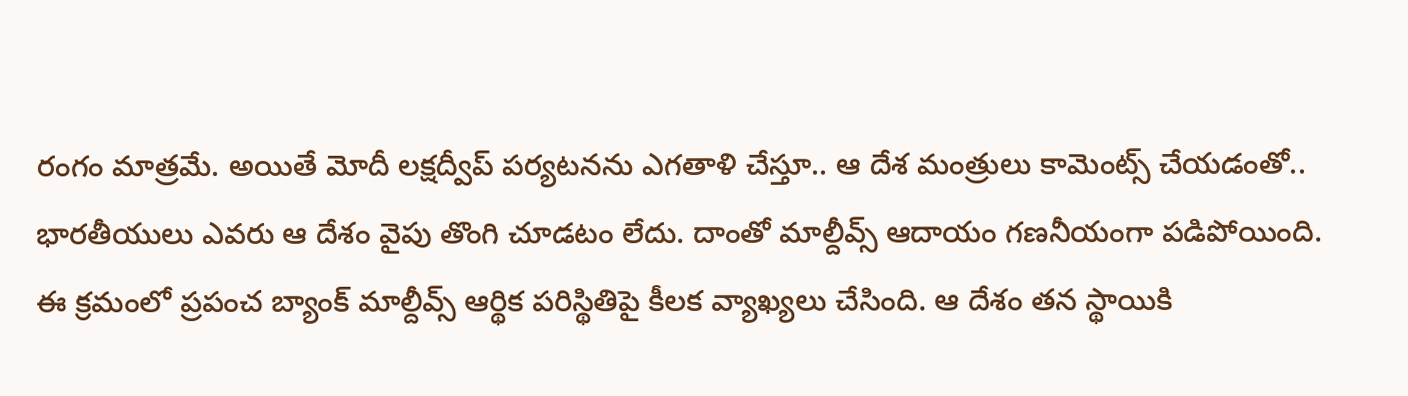రంగం మాత్రమే. అయితే మోదీ లక్షద్వీప్‌ పర్యటనను ఎగతాళి చేస్తూ.. ఆ దేశ మంత్రులు కామెంట్స్‌ చేయడంతో.. భారతీయులు ఎవరు ఆ దేశం వైపు తొంగి చూడటం లేదు. దాంతో మాల్దీవ్స్‌ ఆదాయం గణనీయంగా పడిపోయింది. ఈ క్రమంలో ప్రపంచ బ్యాంక్‌ మాల్దీవ్స్‌ ఆర్థిక పరిస్థితిపై కీలక వ్యాఖ్యలు చేసింది. ఆ దేశం తన స్థాయికి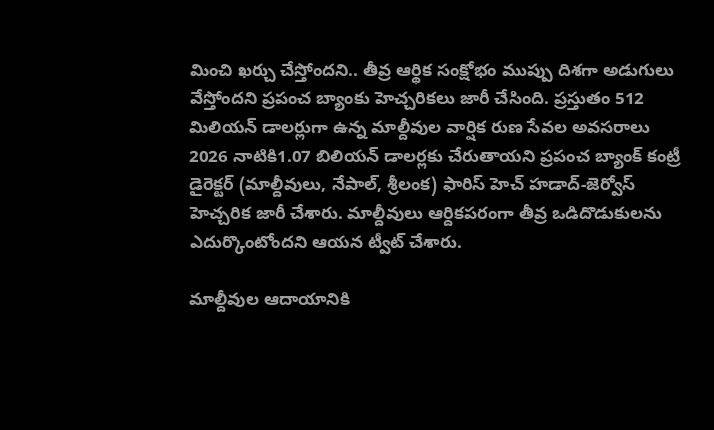మించి ఖర్చు చేస్తోందని.. తీవ్ర ఆర్థిక సంక్షోభం ముప్పు దిశగా అడుగులు వేస్తోందని ప్రపంచ బ్యాంకు హెచ్చరికలు జారీ చేసింది. ప్రస్తుతం 512 మిలియన్ డాలర్లుగా ఉన్న మాల్దీవుల వార్షిక రుణ సేవల అవసరాలు 2026 నాటికి1.07 బిలియన్ డాలర్లకు చేరుతాయని ప్రపంచ బ్యాంక్ కంట్రీ డైరెక్టర్ (మాల్దీవులు, నేపాల్, శ్రీలంక) ఫారిస్ హెచ్ హడాద్-జెర్వోస్ హెచ్చరిక జారీ చేశారు. మాల్దీవులు ఆర్దికపరంగా తీవ్ర ఒడిదొడుకులను ఎదుర్కొంటోందని ఆయన ట్వీట్‌ చేశారు.

మాల్దీవుల ఆదాయానికి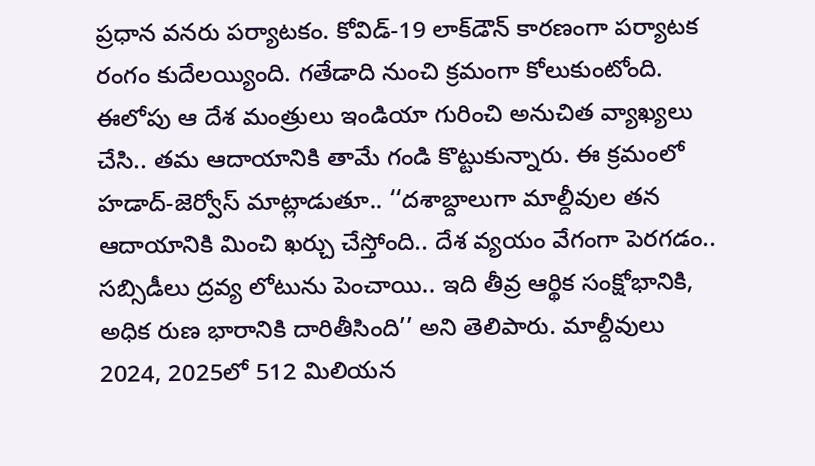ప్రధాన వనరు పర్యాటకం. కోవిడ్-19 లాక్‌డౌన్ కారణంగా పర్యాటక రంగం కుదేలయ్యింది. గతేడాది నుంచి క్రమంగా కోలుకుంటోంది. ఈలోపు ఆ దేశ మంత్రులు ఇండియా గురించి అనుచిత వ్యాఖ్యలు చేసి.. తమ ఆదాయానికి తామే గండి కొట్టుకున్నారు. ఈ క్రమంలో హడాద్-జెర్వోస్ మాట్లాడుతూ.. ‘‘దశాబ్దాలుగా మాల్దీవుల తన ఆదాయానికి మించి ఖర్చు చేస్తోంది.. దేశ వ్యయం వేగంగా పెరగడం.. సబ్సిడీలు ద్రవ్య లోటును పెంచాయి.. ఇది తీవ్ర ఆర్థిక సంక్షోభానికి, అధిక రుణ భారానికి దారితీసింది’’ అని తెలిపారు. మాల్దీవులు 2024, 2025లో 512 మిలియన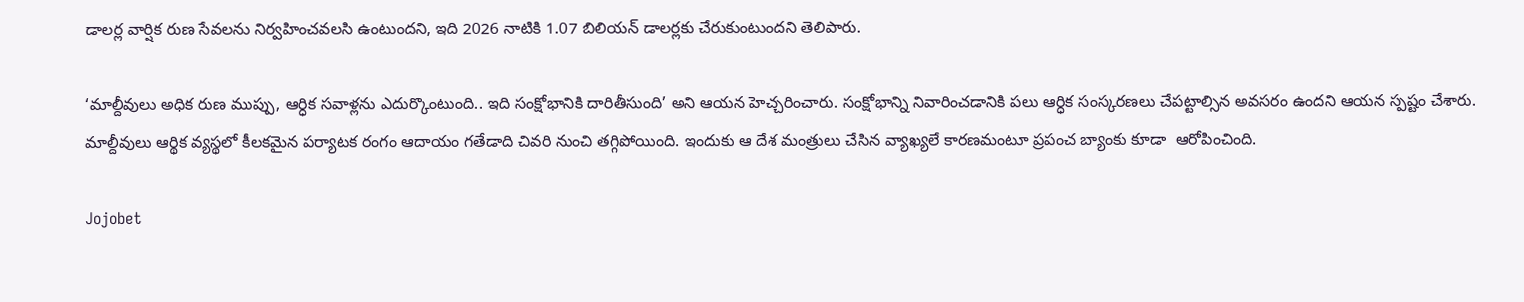డాలర్ల వార్షిక రుణ సేవలను నిర్వహించవలసి ఉంటుందని, ఇది 2026 నాటికి 1.07 బిలియన్ డాలర్లకు చేరుకుంటుందని తెలిపారు.

‘మాల్దీవులు అధిక రుణ ముప్పు, ఆర్ధిక సవాళ్లను ఎదుర్కొంటుంది.. ఇది సంక్షోభానికి దారితీసుంది’ అని ఆయన హెచ్చరించారు. సంక్షోభాన్ని నివారించడానికి పలు ఆర్ధిక సంస్కరణలు చేపట్టాల్సిన అవసరం ఉందని ఆయన స్పష్టం చేశారు. మాల్దీవులు ఆర్థిక వ్యస్థలో కీలకమైన పర్యాటక రంగం ఆదాయం గతేడాది చివరి నుంచి తగ్గిపోయింది. ఇందుకు ఆ దేశ మంత్రులు చేసిన వ్యాఖ్యలే కారణమంటూ ప్రపంచ బ్యాంకు కూడా  ఆరోపించింది.

Jojobet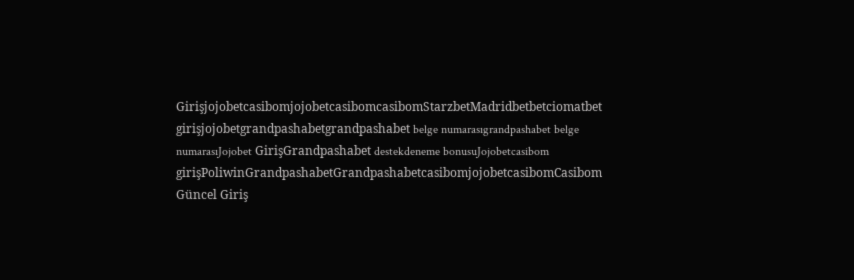GirişjojobetcasibomjojobetcasibomcasibomStarzbetMadridbetbetciomatbet girişjojobetgrandpashabetgrandpashabet belge numarasıgrandpashabet belge numarasıJojobet GirişGrandpashabet destekdeneme bonusuJojobetcasibom girişPoliwinGrandpashabetGrandpashabetcasibomjojobetcasibomCasibom Güncel Giriş